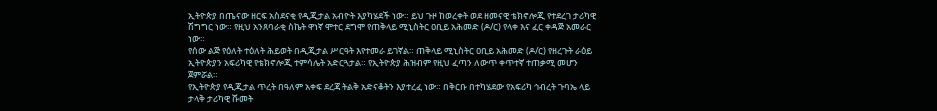ኢትዮጵያ በጤናው ዘርፍ አስደናቂ የዲጂታል አብዮት እያካሄደች ነው። ይህ ጉዞ ከወረቀት ወደ ዘመናዊ ቴክኖሎጂ የተደረገ ታሪካዊ ሽግግር ነው። የዚህ አንጸባራቂ ስኬት ዋነኛ ሞተር ደግሞ የጠቅላይ ሚኒስትር ዐቢይ አሕመድ (ዶ/ር) የላቀ እና ፈር ቀዳጅ አመራር ነው።
የሰው ልጅ የዕለት ተዕለት ሕይወት በዲጂታል ሥርዓት እየተመራ ይገኛል። ጠቅላይ ሚኒስትር ዐቢይ አሕመድ (ዶ/ር) የዘረጉት ራዕይ ኢትዮጵያን አፍሪካዊ የቴክኖሎጂ ተምሳሌት አድርጓታል። የኢትዮጵያ ሕዝብም የዚህ ፈጣን ለውጥ ቀጥተኛ ተጠቃሚ መሆን ጀምሯል።
የኢትዮጵያ የዲጂታል ጥረት በዓለም አቀፍ ደረጃ ትልቅ አድናቆትን እያተረፈ ነው። በቅርቡ በተካሄደው የአፍሪካ ኅብረት ጉባኤ ላይ ታላቅ ታሪካዊ ሹመት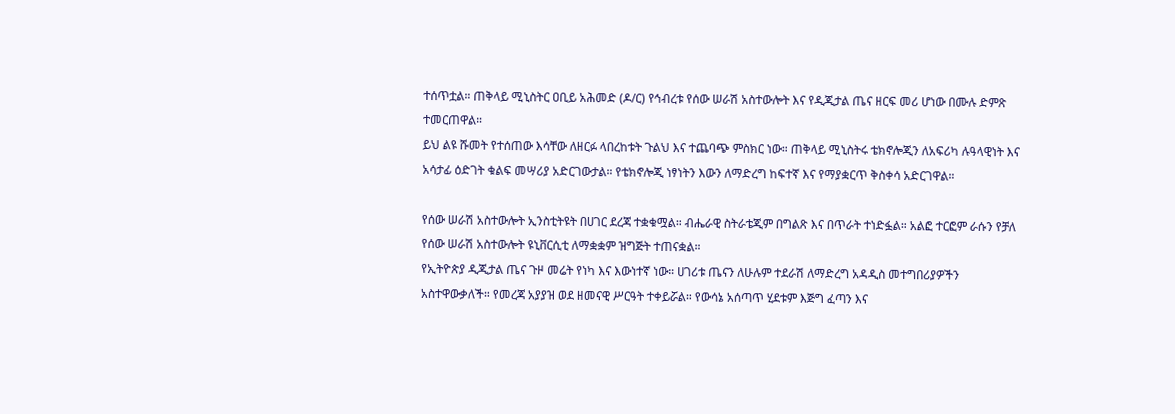ተሰጥቷል። ጠቅላይ ሚኒስትር ዐቢይ አሕመድ (ዶ/ር) የኅብረቱ የሰው ሠራሽ አስተውሎት እና የዲጂታል ጤና ዘርፍ መሪ ሆነው በሙሉ ድምጽ ተመርጠዋል።
ይህ ልዩ ሹመት የተሰጠው እሳቸው ለዘርፉ ላበረከቱት ጉልህ እና ተጨባጭ ምስክር ነው። ጠቅላይ ሚኒስትሩ ቴክኖሎጂን ለአፍሪካ ሉዓላዊነት እና አሳታፊ ዕድገት ቁልፍ መሣሪያ አድርገውታል። የቴክኖሎጂ ነፃነትን እውን ለማድረግ ከፍተኛ እና የማያቋርጥ ቅስቀሳ አድርገዋል።

የሰው ሠራሽ አስተውሎት ኢንስቲትዩት በሀገር ደረጃ ተቋቁሟል። ብሔራዊ ስትራቴጂም በግልጽ እና በጥራት ተነድፏል። አልፎ ተርፎም ራሱን የቻለ የሰው ሠራሽ አስተውሎት ዩኒቨርሲቲ ለማቋቋም ዝግጅት ተጠናቋል።
የኢትዮጵያ ዲጂታል ጤና ጉዞ መሬት የነካ እና እውነተኛ ነው። ሀገሪቱ ጤናን ለሁሉም ተደራሽ ለማድረግ አዳዲስ መተግበሪያዎችን አስተዋውቃለች። የመረጃ አያያዝ ወደ ዘመናዊ ሥርዓት ተቀይሯል። የውሳኔ አሰጣጥ ሂደቱም እጅግ ፈጣን እና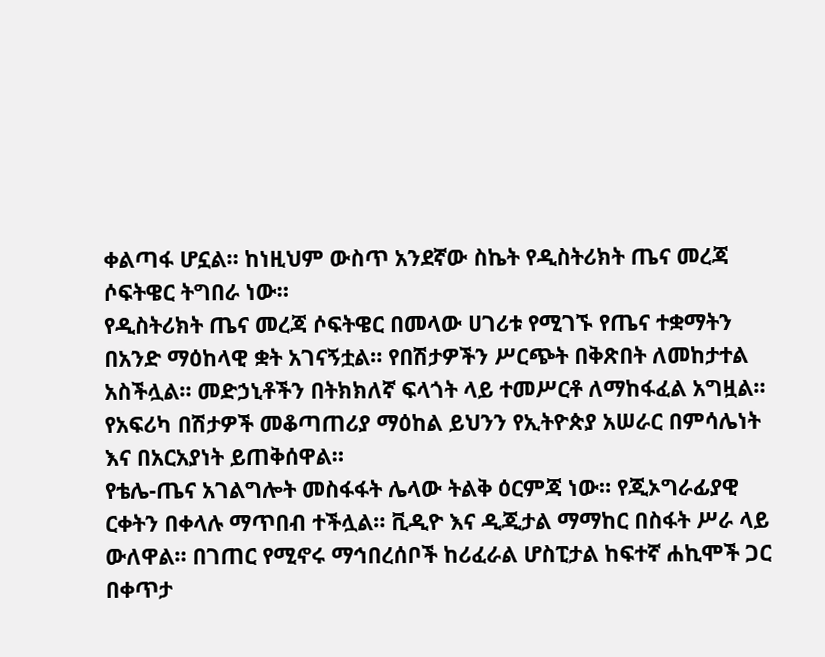ቀልጣፋ ሆኗል። ከነዚህም ውስጥ አንደኛው ስኬት የዲስትሪክት ጤና መረጃ ሶፍትዌር ትግበራ ነው።
የዲስትሪክት ጤና መረጃ ሶፍትዌር በመላው ሀገሪቱ የሚገኙ የጤና ተቋማትን በአንድ ማዕከላዊ ቋት አገናኝቷል። የበሽታዎችን ሥርጭት በቅጽበት ለመከታተል አስችሏል። መድኃኒቶችን በትክክለኛ ፍላጎት ላይ ተመሥርቶ ለማከፋፈል አግዟል። የአፍሪካ በሽታዎች መቆጣጠሪያ ማዕከል ይህንን የኢትዮጵያ አሠራር በምሳሌነት እና በአርአያነት ይጠቅሰዋል።
የቴሌ-ጤና አገልግሎት መስፋፋት ሌላው ትልቅ ዕርምጃ ነው። የጂኦግራፊያዊ ርቀትን በቀላሉ ማጥበብ ተችሏል። ቪዲዮ እና ዲጂታል ማማከር በስፋት ሥራ ላይ ውለዋል። በገጠር የሚኖሩ ማኅበረሰቦች ከሪፈራል ሆስፒታል ከፍተኛ ሐኪሞች ጋር በቀጥታ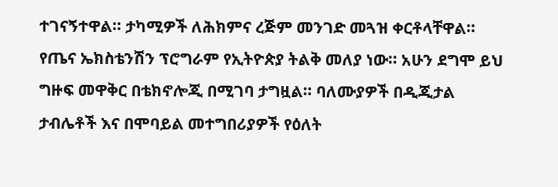ተገናኝተዋል። ታካሚዎች ለሕክምና ረጅም መንገድ መጓዝ ቀርቶላቸዋል።
የጤና ኤክስቴንሽን ፕሮግራም የኢትዮጵያ ትልቅ መለያ ነው። አሁን ደግሞ ይህ ግዙፍ መዋቅር በቴክኖሎጂ በሚገባ ታግዟል። ባለሙያዎች በዲጂታል ታብሌቶች እና በሞባይል መተግበሪያዎች የዕለት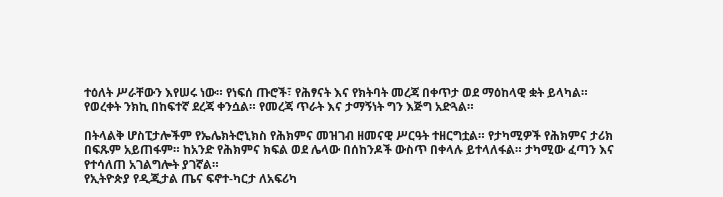ተዕለት ሥራቸውን እየሠሩ ነው። የነፍሰ ጡሮች፣ የሕፃናት እና የክትባት መረጃ በቀጥታ ወደ ማዕከላዊ ቋት ይላካል። የወረቀት ንክኪ በከፍተኛ ደረጃ ቀንሷል። የመረጃ ጥራት እና ታማኝነት ግን እጅግ አድጓል።

በትላልቅ ሆስፒታሎችም የኤሌክትሮኒክስ የሕክምና መዝገብ ዘመናዊ ሥርዓት ተዘርግቷል። የታካሚዎች የሕክምና ታሪክ በፍጹም አይጠፋም። ከአንድ የሕክምና ክፍል ወደ ሌላው በሰከንዶች ውስጥ በቀላሉ ይተላለፋል። ታካሚው ፈጣን እና የተሳለጠ አገልግሎት ያገኛል።
የኢትዮጵያ የዲጂታል ጤና ፍኖተ-ካርታ ለአፍሪካ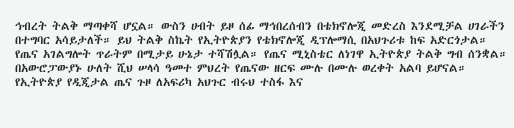ኅብረት ትልቅ ማጣቀሻ ሆኗል። ውስን ሀብት ይዞ ሰፊ ማኅበረሰብን በቴክኖሎጂ መድረስ እንደሚቻል ሀገራችን በተግባር አሳይታለች። ይህ ትልቅ ስኬት የኢትዮጵያን የቴክኖሎጂ ዲፕሎማሲ በአህጉሪቱ ከፍ አድርጎታል።
የጤና አገልግሎት ጥራትም በሚታይ ሁኔታ ተሻሽሏል። የጤና ሚኒስቴር ለነገዋ ኢትዮጵያ ትልቅ ግብ ሰንቋል። በአውሮፓውያኑ ሁለት ሺህ ሠላሳ ዓመተ ምህረት የጤናው ዘርፍ ሙሉ በሙሉ ወረቀት አልባ ይሆናል። የኢትዮጵያ የዲጂታል ጤና ጉዞ ለአፍሪካ አህጉር ብሩህ ተስፋ እና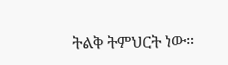ትልቅ ትምህርት ነው።